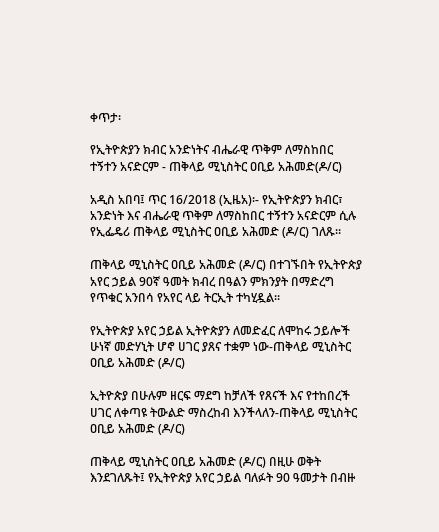ቀጥታ፡

የኢትዮጵያን ክብር አንድነትና ብሔራዊ ጥቅም ለማስከበር ተኝተን አናድርም - ጠቅላይ ሚኒስትር ዐቢይ አሕመድ(ዶ/ር)

አዲስ አበባ፤ ጥር 16/2018 (ኢዜአ)፡- የኢትዮጵያን ክብር፣ አንድነት እና ብሔራዊ ጥቅም ለማስከበር ተኝተን አናድርም ሲሉ የኢፌዴሪ ጠቅላይ ሚኒስትር ዐቢይ አሕመድ (ዶ/ር) ገለጹ።

ጠቅላይ ሚኒስትር ዐቢይ አሕመድ (ዶ/ር) በተገኙበት የኢትዮጵያ አየር ኃይል 90ኛ ዓመት ክብረ በዓልን ምክንያት በማድረግ የጥቁር አንበሳ የአየር ላይ ትርኢት ተካሂዷል።

የኢትዮጵያ አየር ኃይል ኢትዮጵያን ለመድፈር ለሞከሩ ኃይሎች ሁነኛ መድሃኒት ሆኖ ሀገር ያጸና ተቋም ነው-ጠቅላይ ሚኒስትር ዐቢይ አሕመድ (ዶ/ር)

ኢትዮጵያ በሁሉም ዘርፍ ማደግ ከቻለች የጸናች እና የተከበረች ሀገር ለቀጣዩ ትውልድ ማስረከብ እንችላለን-ጠቅላይ ሚኒስትር ዐቢይ አሕመድ (ዶ/ር)

ጠቅላይ ሚኒስትር ዐቢይ አሕመድ (ዶ/ር) በዚሁ ወቅት እንደገለጹት፤ የኢትዮጵያ አየር ኃይል ባለፉት 90 ዓመታት በብዙ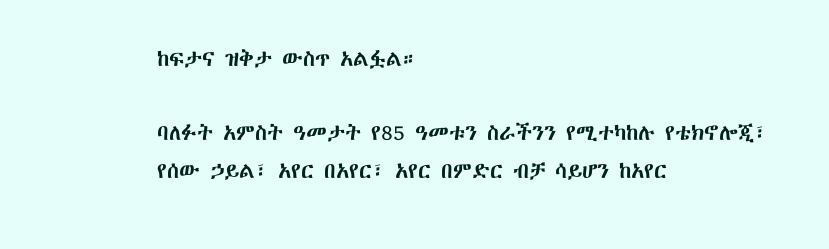ከፍታና ዝቅታ ውስጥ አልፏል።

ባለፉት አምስት ዓመታት የ85 ዓመቱን ስራችንን የሚተካከሉ የቴክኖሎጂ፣ የሰው ኃይል፣ አየር በአየር፣ አየር በምድር ብቻ ሳይሆን ከአየር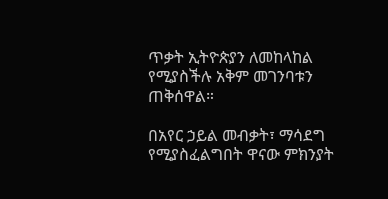ጥቃት ኢትዮጵያን ለመከላከል የሚያስችሉ አቅም መገንባቱን ጠቅሰዋል።

በአየር ኃይል መብቃት፣ ማሳደግ የሚያስፈልግበት ዋናው ምክንያት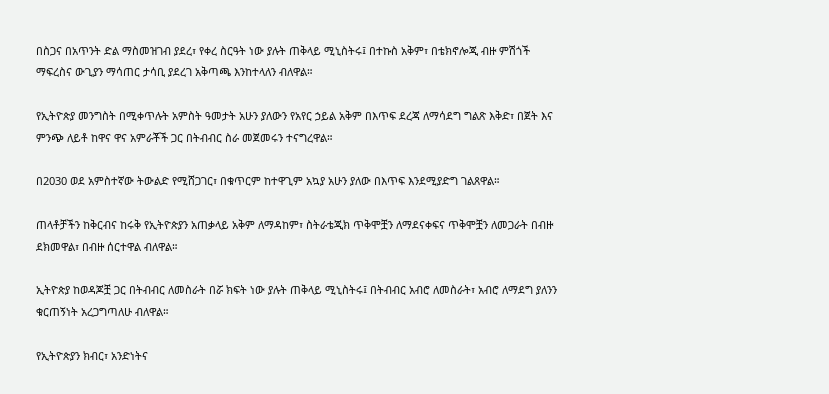በስጋና በአጥንት ድል ማስመዝገብ ያደረ፣ የቀረ ስርዓት ነው ያሉት ጠቅላይ ሚኒስትሩ፤ በተኩስ አቅም፣ በቴክኖሎጂ ብዙ ምሽጎች ማፍረስና ውጊያን ማሳጠር ታሳቢ ያደረገ አቅጣጫ እንከተላለን ብለዋል።

የኢትዮጵያ መንግስት በሚቀጥሉት አምስት ዓመታት አሁን ያለውን የአየር ኃይል አቅም በእጥፍ ደረጃ ለማሳደግ ግልጽ እቅድ፣ በጀት እና ምንጭ ለይቶ ከዋና ዋና አምራቾች ጋር በትብብር ስራ መጀመሩን ተናግረዋል።

በ2030 ወደ አምስተኛው ትውልድ የሚሸጋገር፣ በቁጥርም ከተዋጊም አኳያ አሁን ያለው በእጥፍ እንደሚያድግ ገልጸዋል።

ጠላቶቻችን ከቅርብና ከሩቅ የኢትዮጵያን አጠቃላይ አቅም ለማዳከም፣ ስትራቴጂክ ጥቅሞቿን ለማደናቀፍና ጥቅሞቿን ለመጋራት በብዙ ደክመዋል፣ በብዙ ሰርተዋል ብለዋል።

ኢትዮጵያ ከወዳጆቿ ጋር በትብብር ለመስራት በሯ ክፍት ነው ያሉት ጠቅላይ ሚኒስትሩ፤ በትብብር አብሮ ለመስራት፣ አብሮ ለማደግ ያለንን ቁርጠኝነት አረጋግጣለሁ ብለዋል።

የኢትዮጵያን ክብር፣ አንድነትና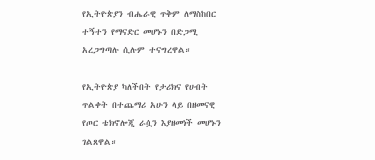የኢትዮጵያን ብሔራዊ ጥቅም ለማስከበር ተኝተን የማናድር መሆኑን በድጋሚ አረጋግጣሉ ሲሉም ተናግረዋል።

የኢትዮጵያ ካለችበት የታሪክና የሀብት ጥልቀት በተጨማሪ አሁን ላይ በዘመናዊ የጦር ቴክኖሎጂ ራሷን እያዘመነች መሆኑን ገልጸዋል።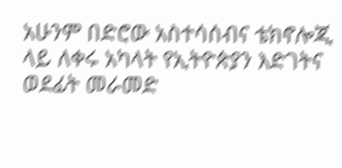አሁንም በድሮው አስተሳሰብና ቴክኖሎጂ ላይ ለቀሩ አካላት የኢትዮጵያን እድገትና ወደፊት መራመድ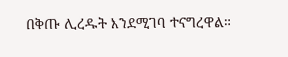በቅጡ ሊረዱት እንደሚገባ ተናግረዋል።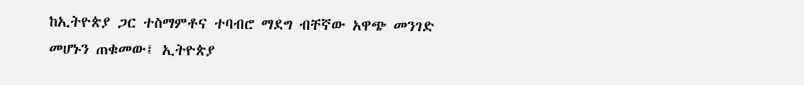ከኢትዮጵያ ጋር ተስማምቶና ተባብሮ ማደግ ብቸኛው አዋጭ መንገድ መሆኑን ጠቁመው፤ ኢትዮጵያ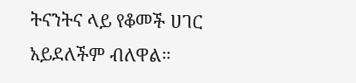ትናንትና ላይ የቆመች ሀገር አይደለችም ብለዋል።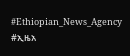#Ethiopian_News_Agency #ኢዜአ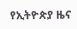የኢትዮጵያ ዜና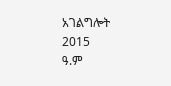አገልግሎት
2015
ዓ.ም